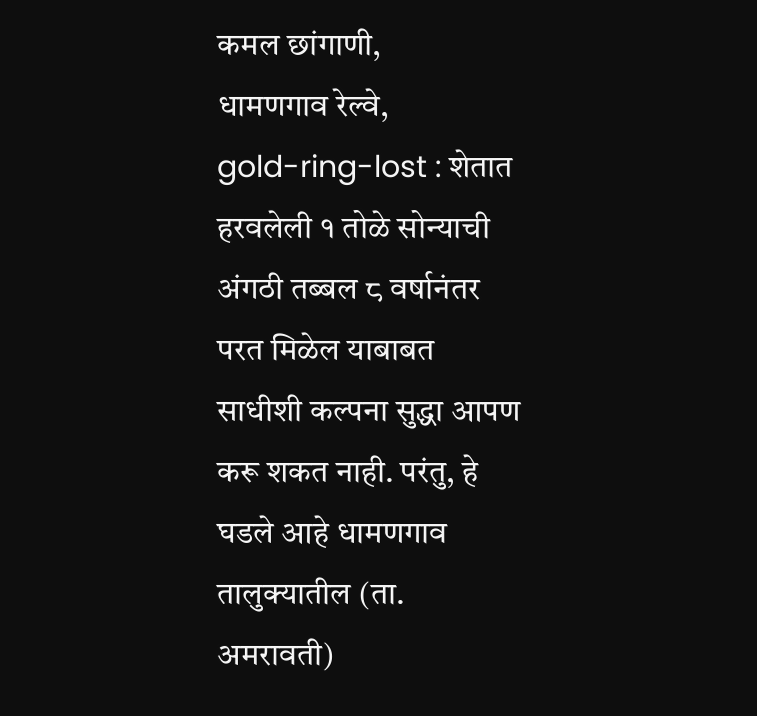कमल छांगाणी,
धामणगाव रेल्वे,
gold-ring-lost : शेतात हरवलेली १ तोळे सोन्याची अंगठी तब्बल ८ वर्षानंतर परत मिळेल याबाबत साधीशी कल्पना सुद्धा आपण करू शकत नाही. परंतु, हे घडले आहे धामणगाव तालुक्यातील (ता. अमरावती)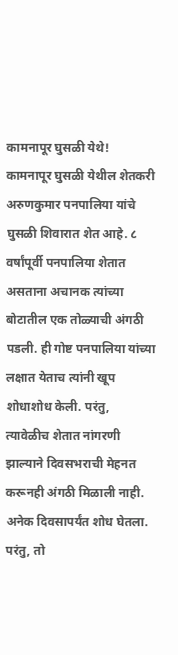कामनापूर घुसळी येथे!
कामनापूर घुसळी येथील शेतकरी अरुणकुमार पनपालिया यांचे घुसळी शिवारात शेत आहे. ८ वर्षांपूर्वी पनपालिया शेतात असताना अचानक त्यांच्या बोटातील एक तोळ्याची अंगठी पडली. ही गोष्ट पनपालिया यांच्या लक्षात येताच त्यांनी खूप शोधाशोध केली. परंतु, त्यावेळीच शेतात नांगरणी झाल्याने दिवसभराची मेहनत करूनही अंगठी मिळाली नाही. अनेक दिवसापर्यंत शोध घेतला. परंतु, तो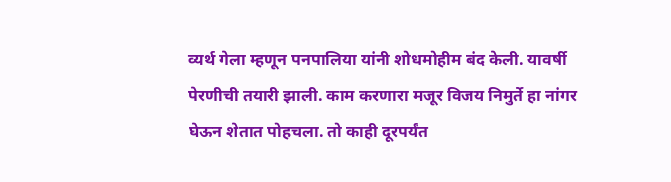व्यर्थ गेला म्हणून पनपालिया यांनी शोधमोहीम बंद केली. यावर्षी पेरणीची तयारी झाली. काम करणारा मजूर विजय निमुर्ते हा नांगर घेऊन शेतात पोहचला. तो काही दूरपर्यंत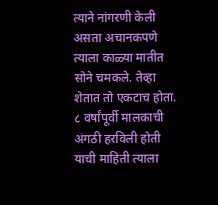त्याने नांगरणी केली असता अचानकपणे त्याला काळ्या मातीत सोने चमकले. तेव्हा शेतात तो एकटाच होता. ८ वर्षांपूर्वी मालकाची अंगठी हरविली होती याची माहिती त्याला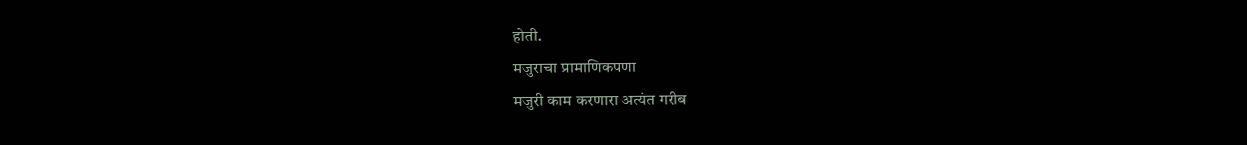होती.
मजुराचा प्रामाणिकपणा
मजुरी काम करणारा अत्यंत गरीब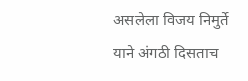असलेला विजय निमुर्ते याने अंगठी दिसताच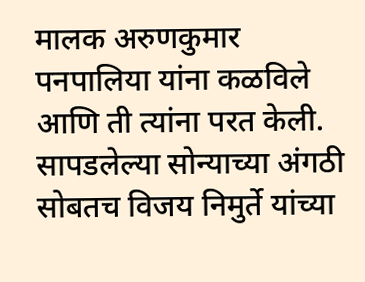मालक अरुणकुमार पनपालिया यांना कळविले आणि ती त्यांना परत केली. सापडलेल्या सोन्याच्या अंगठी सोबतच विजय निमुर्ते यांच्या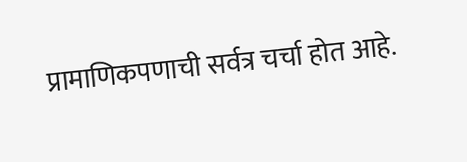प्रामाणिकपणाची सर्वत्र चर्चा होत आहे.